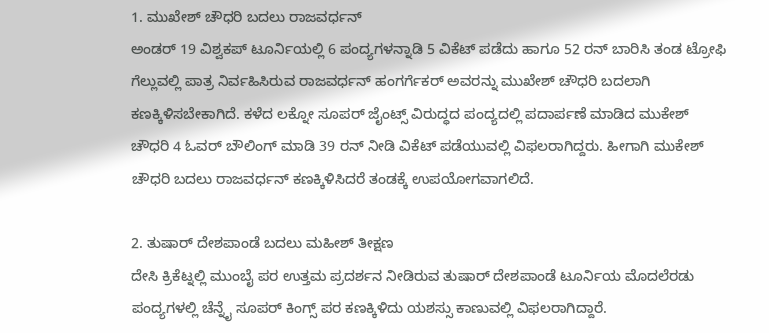1. ಮುಖೇಶ್ ಚೌಧರಿ ಬದಲು ರಾಜವರ್ಧನ್
ಅಂಡರ್ 19 ವಿಶ್ವಕಪ್ ಟೂರ್ನಿಯಲ್ಲಿ 6 ಪಂದ್ಯಗಳನ್ನಾಡಿ 5 ವಿಕೆಟ್ ಪಡೆದು ಹಾಗೂ 52 ರನ್ ಬಾರಿಸಿ ತಂಡ ಟ್ರೋಫಿ ಗೆಲ್ಲುವಲ್ಲಿ ಪಾತ್ರ ನಿರ್ವಹಿಸಿರುವ ರಾಜವರ್ಧನ್ ಹಂಗರ್ಗೆಕರ್ ಅವರನ್ನು ಮುಖೇಶ್ ಚೌಧರಿ ಬದಲಾಗಿ ಕಣಕ್ಕಿಳಿಸಬೇಕಾಗಿದೆ. ಕಳೆದ ಲಕ್ನೋ ಸೂಪರ್ ಜೈಂಟ್ಸ್ ವಿರುದ್ಧದ ಪಂದ್ಯದಲ್ಲಿ ಪದಾರ್ಪಣೆ ಮಾಡಿದ ಮುಕೇಶ್ ಚೌಧರಿ 4 ಓವರ್ ಬೌಲಿಂಗ್ ಮಾಡಿ 39 ರನ್ ನೀಡಿ ವಿಕೆಟ್ ಪಡೆಯುವಲ್ಲಿ ವಿಫಲರಾಗಿದ್ದರು. ಹೀಗಾಗಿ ಮುಕೇಶ್ ಚೌಧರಿ ಬದಲು ರಾಜವರ್ಧನ್ ಕಣಕ್ಕಿಳಿಸಿದರೆ ತಂಡಕ್ಕೆ ಉಪಯೋಗವಾಗಲಿದೆ.

2. ತುಷಾರ್ ದೇಶಪಾಂಡೆ ಬದಲು ಮಹೀಶ್ ತೀಕ್ಷಣ
ದೇಸಿ ಕ್ರಿಕೆಟ್ನಲ್ಲಿ ಮುಂಬೈ ಪರ ಉತ್ತಮ ಪ್ರದರ್ಶನ ನೀಡಿರುವ ತುಷಾರ್ ದೇಶಪಾಂಡೆ ಟೂರ್ನಿಯ ಮೊದಲೆರಡು ಪಂದ್ಯಗಳಲ್ಲಿ ಚೆನ್ನೈ ಸೂಪರ್ ಕಿಂಗ್ಸ್ ಪರ ಕಣಕ್ಕಿಳಿದು ಯಶಸ್ಸು ಕಾಣುವಲ್ಲಿ ವಿಫಲರಾಗಿದ್ದಾರೆ.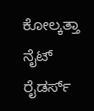ಕೋಲ್ಕತ್ತಾ ನೈಟ್ ರೈಡರ್ಸ್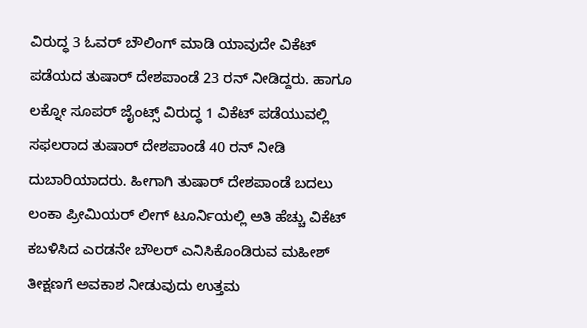ವಿರುದ್ಧ 3 ಓವರ್ ಬೌಲಿಂಗ್ ಮಾಡಿ ಯಾವುದೇ ವಿಕೆಟ್ ಪಡೆಯದ ತುಷಾರ್ ದೇಶಪಾಂಡೆ 23 ರನ್ ನೀಡಿದ್ದರು. ಹಾಗೂ ಲಕ್ನೋ ಸೂಪರ್ ಜೈಂಟ್ಸ್ ವಿರುದ್ಧ 1 ವಿಕೆಟ್ ಪಡೆಯುವಲ್ಲಿ ಸಫಲರಾದ ತುಷಾರ್ ದೇಶಪಾಂಡೆ 40 ರನ್ ನೀಡಿ ದುಬಾರಿಯಾದರು. ಹೀಗಾಗಿ ತುಷಾರ್ ದೇಶಪಾಂಡೆ ಬದಲು ಲಂಕಾ ಪ್ರೀಮಿಯರ್ ಲೀಗ್ ಟೂರ್ನಿಯಲ್ಲಿ ಅತಿ ಹೆಚ್ಚು ವಿಕೆಟ್ ಕಬಳಿಸಿದ ಎರಡನೇ ಬೌಲರ್ ಎನಿಸಿಕೊಂಡಿರುವ ಮಹೀಶ್ ತೀಕ್ಷಣಗೆ ಅವಕಾಶ ನೀಡುವುದು ಉತ್ತಮ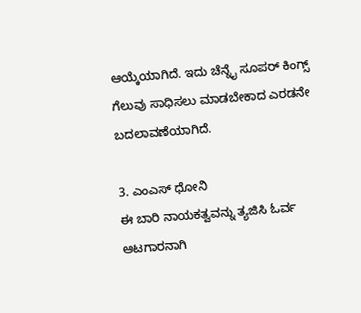ಆಯ್ಕೆಯಾಗಿದೆ. ಇದು ಚೆನ್ನೈ ಸೂಪರ್ ಕಿಂಗ್ಸ್ ಗೆಲುವು ಸಾಧಿಸಲು ಮಾಡಬೇಕಾದ ಎರಡನೇ ಬದಲಾವಣೆಯಾಗಿದೆ.

3. ಎಂಎಸ್ ಧೋನಿ
ಈ ಬಾರಿ ನಾಯಕತ್ವವನ್ನು ತ್ಯಜಿಸಿ ಓರ್ವ ಆಟಗಾರನಾಗಿ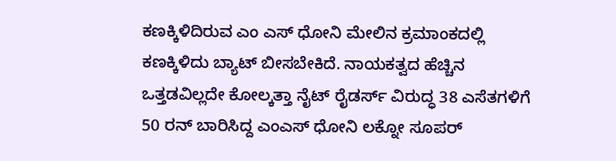ಕಣಕ್ಕಿಳಿದಿರುವ ಎಂ ಎಸ್ ಧೋನಿ ಮೇಲಿನ ಕ್ರಮಾಂಕದಲ್ಲಿ ಕಣಕ್ಕಿಳಿದು ಬ್ಯಾಟ್ ಬೀಸಬೇಕಿದೆ. ನಾಯಕತ್ವದ ಹೆಚ್ಚಿನ ಒತ್ತಡವಿಲ್ಲದೇ ಕೋಲ್ಕತ್ತಾ ನೈಟ್ ರೈಡರ್ಸ್ ವಿರುದ್ಧ 38 ಎಸೆತಗಳಿಗೆ 50 ರನ್ ಬಾರಿಸಿದ್ದ ಎಂಎಸ್ ಧೋನಿ ಲಕ್ನೋ ಸೂಪರ್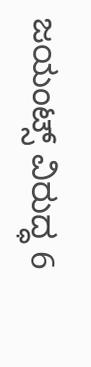ಜಯಂಟ್ಸ್ ವಿರುದ್ಧ 6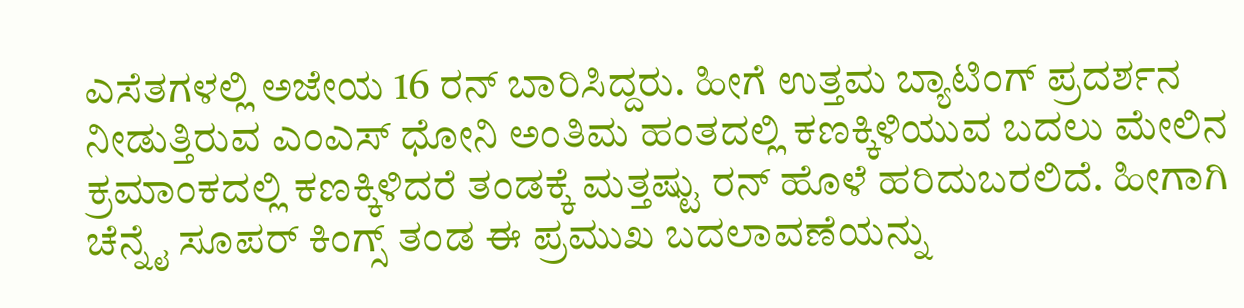ಎಸೆತಗಳಲ್ಲಿ ಅಜೇಯ 16 ರನ್ ಬಾರಿಸಿದ್ದರು. ಹೀಗೆ ಉತ್ತಮ ಬ್ಯಾಟಿಂಗ್ ಪ್ರದರ್ಶನ ನೀಡುತ್ತಿರುವ ಎಂಎಸ್ ಧೋನಿ ಅಂತಿಮ ಹಂತದಲ್ಲಿ ಕಣಕ್ಕಿಳಿಯುವ ಬದಲು ಮೇಲಿನ ಕ್ರಮಾಂಕದಲ್ಲಿ ಕಣಕ್ಕಿಳಿದರೆ ತಂಡಕ್ಕೆ ಮತ್ತಷ್ಟು ರನ್ ಹೊಳೆ ಹರಿದುಬರಲಿದೆ. ಹೀಗಾಗಿ ಚೆನ್ನೈ ಸೂಪರ್ ಕಿಂಗ್ಸ್ ತಂಡ ಈ ಪ್ರಮುಖ ಬದಲಾವಣೆಯನ್ನು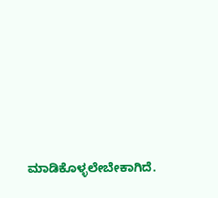ಮಾಡಿಕೊಳ್ಳಲೇಬೇಕಾಗಿದೆ.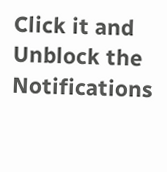Click it and Unblock the Notifications